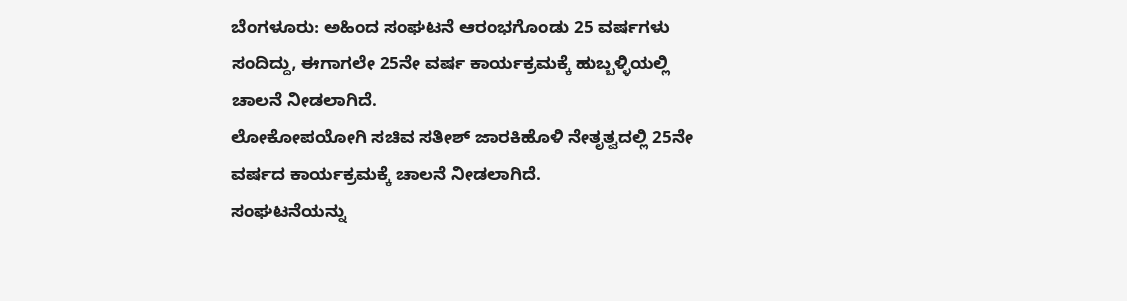ಬೆಂಗಳೂರು: ಅಹಿಂದ ಸಂಘಟನೆ ಆರಂಭಗೊಂಡು 25 ವರ್ಷಗಳು ಸಂದಿದ್ದು, ಈಗಾಗಲೇ 25ನೇ ವರ್ಷ ಕಾರ್ಯಕ್ರಮಕ್ಕೆ ಹುಬ್ಬಳ್ಳಿಯಲ್ಲಿ ಚಾಲನೆ ನೀಡಲಾಗಿದೆ.
ಲೋಕೋಪಯೋಗಿ ಸಚಿವ ಸತೀಶ್ ಜಾರಕಿಹೊಳಿ ನೇತೃತ್ವದಲ್ಲಿ 25ನೇ ವರ್ಷದ ಕಾರ್ಯಕ್ರಮಕ್ಕೆ ಚಾಲನೆ ನೀಡಲಾಗಿದೆ.
ಸಂಘಟನೆಯನ್ನು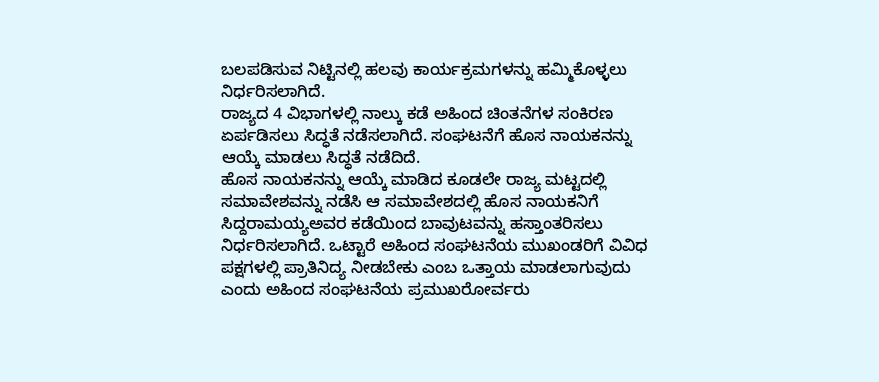ಬಲಪಡಿಸುವ ನಿಟ್ಟಿನಲ್ಲಿ ಹಲವು ಕಾರ್ಯಕ್ರಮಗಳನ್ನು ಹಮ್ಮಿಕೊಳ್ಳಲು ನಿರ್ಧರಿಸಲಾಗಿದೆ.
ರಾಜ್ಯದ 4 ವಿಭಾಗಳಲ್ಲಿ ನಾಲ್ಕು ಕಡೆ ಅಹಿಂದ ಚಿಂತನೆಗಳ ಸಂಕಿರಣ ಏರ್ಪಡಿಸಲು ಸಿದ್ಧತೆ ನಡೆಸಲಾಗಿದೆ. ಸಂಘಟನೆಗೆ ಹೊಸ ನಾಯಕನನ್ನು ಆಯ್ಕೆ ಮಾಡಲು ಸಿದ್ಧತೆ ನಡೆದಿದೆ.
ಹೊಸ ನಾಯಕನನ್ನು ಆಯ್ಕೆ ಮಾಡಿದ ಕೂಡಲೇ ರಾಜ್ಯ ಮಟ್ಟದಲ್ಲಿ ಸಮಾವೇಶವನ್ನು ನಡೆಸಿ ಆ ಸಮಾವೇಶದಲ್ಲಿ ಹೊಸ ನಾಯಕನಿಗೆ ಸಿದ್ದರಾಮಯ್ಯಅವರ ಕಡೆಯಿಂದ ಬಾವುಟವನ್ನು ಹಸ್ತಾಂತರಿಸಲು ನಿರ್ಧರಿಸಲಾಗಿದೆ. ಒಟ್ಟಾರೆ ಅಹಿಂದ ಸಂಘಟನೆಯ ಮುಖಂಡರಿಗೆ ವಿವಿಧ ಪಕ್ಷಗಳಲ್ಲಿ ಪ್ರಾತಿನಿದ್ಯ ನೀಡಬೇಕು ಎಂಬ ಒತ್ತಾಯ ಮಾಡಲಾಗುವುದು ಎಂದು ಅಹಿಂದ ಸಂಘಟನೆಯ ಪ್ರಮುಖರೋರ್ವರು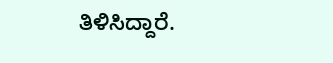ತಿಳಿಸಿದ್ದಾರೆ.